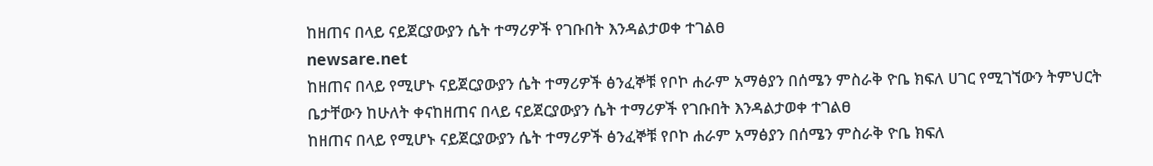ከዘጠና በላይ ናይጀርያውያን ሴት ተማሪዎች የገቡበት እንዳልታወቀ ተገልፀ
newsare.net
ከዘጠና በላይ የሚሆኑ ናይጀርያውያን ሴት ተማሪዎች ፅንፈኞቹ የቦኮ ሐራም አማፅያን በሰሜን ምስራቅ ዮቤ ክፍለ ሀገር የሚገኘውን ትምህርት ቤታቸውን ከሁለት ቀናከዘጠና በላይ ናይጀርያውያን ሴት ተማሪዎች የገቡበት እንዳልታወቀ ተገልፀ
ከዘጠና በላይ የሚሆኑ ናይጀርያውያን ሴት ተማሪዎች ፅንፈኞቹ የቦኮ ሐራም አማፅያን በሰሜን ምስራቅ ዮቤ ክፍለ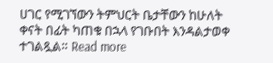ሀገር የሚገኘውን ትምህርት ቤታቸውን ከሁለት ቀናት በፊት ካጠቁ በኋላ የገቡበት እንዳልታወቀ ተገልጿል። Read more